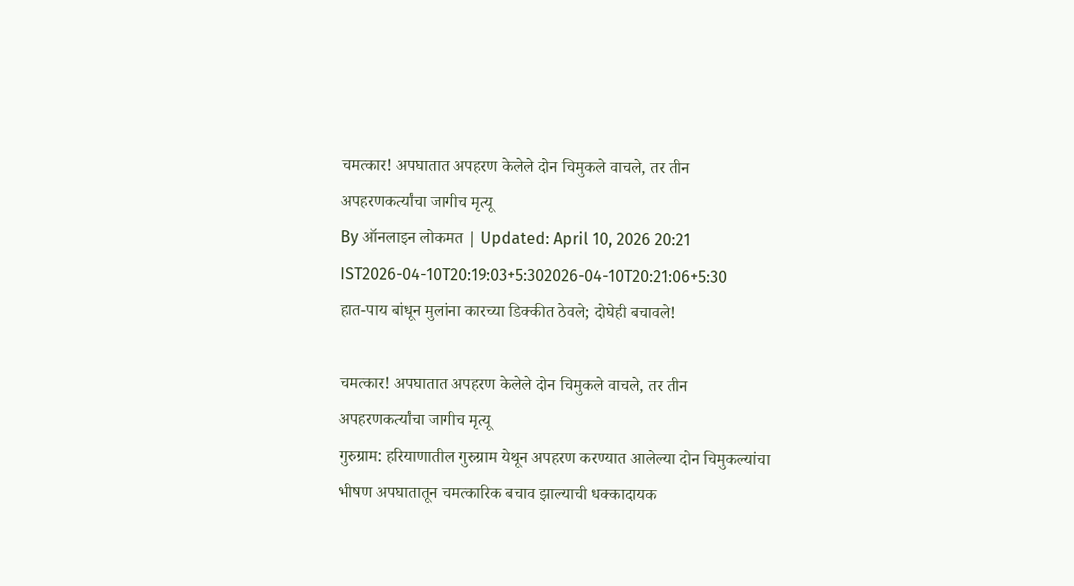चमत्कार! अपघातात अपहरण केलेले दोन चिमुकले वाचले, तर तीन अपहरणकर्त्यांचा जागीच मृत्यू
By ऑनलाइन लोकमत | Updated: April 10, 2026 20:21 IST2026-04-10T20:19:03+5:302026-04-10T20:21:06+5:30
हात-पाय बांधून मुलांना कारच्या डिक्कीत ठेवले; दोघेही बचावले!

चमत्कार! अपघातात अपहरण केलेले दोन चिमुकले वाचले, तर तीन अपहरणकर्त्यांचा जागीच मृत्यू
गुरुग्राम: हरियाणातील गुरुग्राम येथून अपहरण करण्यात आलेल्या दोन चिमुकल्यांचा भीषण अपघातातून चमत्कारिक बचाव झाल्याची धक्कादायक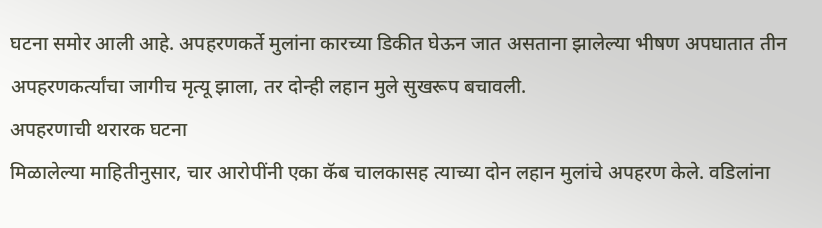घटना समोर आली आहे. अपहरणकर्ते मुलांना कारच्या डिकीत घेऊन जात असताना झालेल्या भीषण अपघातात तीन अपहरणकर्त्यांचा जागीच मृत्यू झाला, तर दोन्ही लहान मुले सुखरूप बचावली.
अपहरणाची थरारक घटना
मिळालेल्या माहितीनुसार, चार आरोपींनी एका कॅब चालकासह त्याच्या दोन लहान मुलांचे अपहरण केले. वडिलांना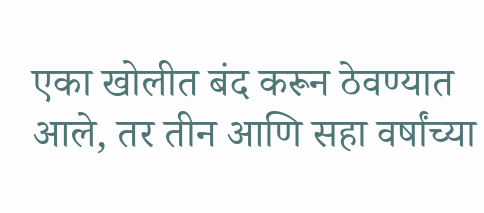एका खोलीत बंद करून ठेवण्यात आले, तर तीन आणि सहा वर्षांच्या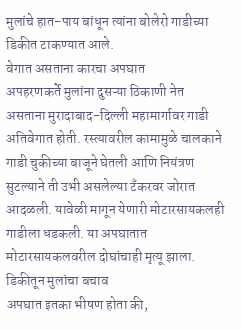मुलांचे हात-पाय बांधून त्यांना बोलेरो गाडीच्या डिकीत टाकण्यात आले.
वेगात असताना कारचा अपघात
अपहरणकर्ते मुलांना दुसऱ्या ठिकाणी नेत असताना मुरादाबाद-दिल्ली महामार्गावर गाडी अतिवेगात होती. रस्त्यावरील कामामुळे चालकाने गाडी चुकीच्या बाजूने घेतली आणि नियंत्रण सुटल्याने ती उभी असलेल्या टँकरवर जोरात आदळली. यावेळी मागून येणारी मोटारसायकलही गाडीला धडकली. या अपघातात मोटारसायकलवरील दोघांचाही मृत्यू झाला.
डिकीतून मुलांचा बचाव
अपघात इतका भीषण होता की,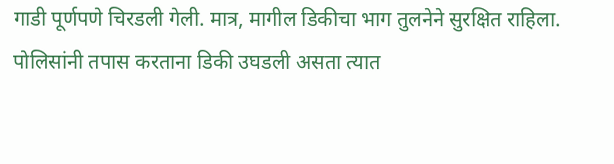गाडी पूर्णपणे चिरडली गेली. मात्र, मागील डिकीचा भाग तुलनेने सुरक्षित राहिला. पोलिसांनी तपास करताना डिकी उघडली असता त्यात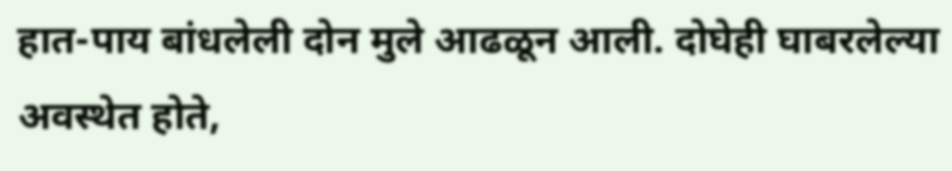हात-पाय बांधलेली दोन मुले आढळून आली. दोघेही घाबरलेल्या अवस्थेत होते,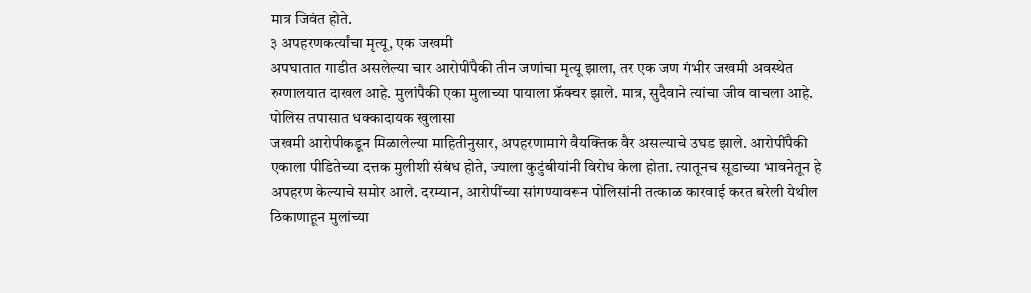मात्र जिवंत होते.
३ अपहरणकर्त्यांचा मृत्यू, एक जखमी
अपघातात गाडीत असलेल्या चार आरोपींपैकी तीन जणांचा मृत्यू झाला, तर एक जण गंभीर जखमी अवस्थेत रुग्णालयात दाखल आहे. मुलांपैकी एका मुलाच्या पायाला फ्रॅक्चर झाले. मात्र, सुदैवाने त्यांचा जीव वाचला आहे.
पोलिस तपासात धक्कादायक खुलासा
जखमी आरोपीकडून मिळालेल्या माहितीनुसार, अपहरणामागे वैयक्तिक वैर असल्याचे उघड झाले. आरोपींपैकी एकाला पीडितेच्या दत्तक मुलीशी संबंध होते, ज्याला कुटुंबीयांनी विरोध केला होता. त्यातूनच सूडाच्या भावनेतून हे अपहरण केल्याचे समोर आले. दरम्यान, आरोपींच्या सांगण्यावरून पोलिसांनी तत्काळ कारवाई करत बरेली येथील ठिकाणाहून मुलांच्या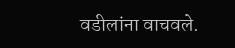वडीलांना वाचवले.